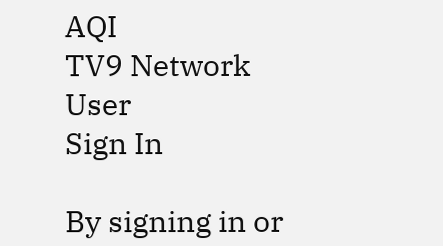AQI
TV9 Network
User
Sign In

By signing in or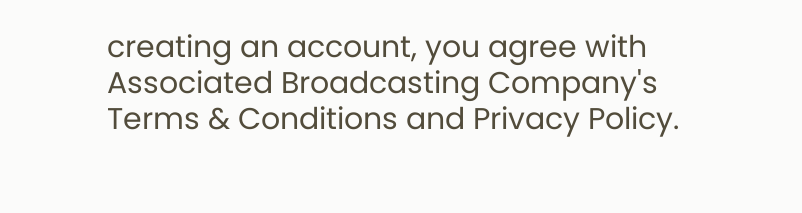creating an account, you agree with Associated Broadcasting Company's Terms & Conditions and Privacy Policy.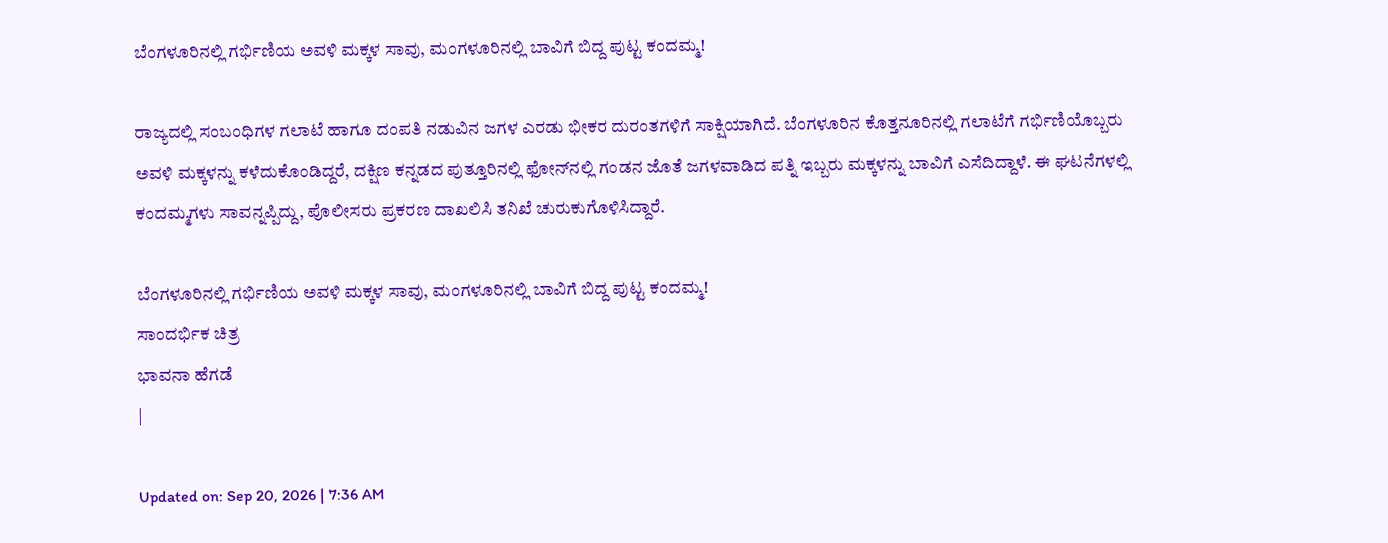ಬೆಂಗಳೂರಿನಲ್ಲಿ ಗರ್ಭಿಣಿಯ ಅವಳಿ ಮಕ್ಕಳ ಸಾವು, ಮಂಗಳೂರಿನಲ್ಲಿ ಬಾವಿಗೆ ಬಿದ್ದ ಪುಟ್ಟ ಕಂದಮ್ಮ!

ರಾಜ್ಯದಲ್ಲಿ ಸಂಬಂಧಿಗಳ ಗಲಾಟೆ ಹಾಗೂ ದಂಪತಿ ನಡುವಿನ ಜಗಳ ಎರಡು ಭೀಕರ ದುರಂತಗಳಿಗೆ ಸಾಕ್ಷಿಯಾಗಿದೆ. ಬೆಂಗಳೂರಿನ ಕೊತ್ತನೂರಿನಲ್ಲಿ ಗಲಾಟೆಗೆ ಗರ್ಭಿಣಿಯೊಬ್ಬರು ಅವಳಿ ಮಕ್ಕಳನ್ನು ಕಳೆದುಕೊಂಡಿದ್ದರೆ, ದಕ್ಷಿಣ ಕನ್ನಡದ ಪುತ್ತೂರಿನಲ್ಲಿ ಫೋನ್‌ನಲ್ಲಿ ಗಂಡನ ಜೊತೆ ಜಗಳವಾಡಿದ ಪತ್ನಿ ಇಬ್ಬರು ಮಕ್ಕಳನ್ನು ಬಾವಿಗೆ ಎಸೆದಿದ್ದಾಳೆ. ಈ ಘಟನೆಗಳಲ್ಲಿ ಕಂದಮ್ಮಗಳು ಸಾವನ್ನಪ್ಪಿದ್ದು, ಪೊಲೀಸರು ಪ್ರಕರಣ ದಾಖಲಿಸಿ ತನಿಖೆ ಚುರುಕುಗೊಳಿಸಿದ್ದಾರೆ.

ಬೆಂಗಳೂರಿನಲ್ಲಿ ಗರ್ಭಿಣಿಯ ಅವಳಿ ಮಕ್ಕಳ ಸಾವು, ಮಂಗಳೂರಿನಲ್ಲಿ ಬಾವಿಗೆ ಬಿದ್ದ ಪುಟ್ಟ ಕಂದಮ್ಮ!
ಸಾಂದರ್ಭಿಕ ಚಿತ್ರ
ಭಾವನಾ ಹೆಗಡೆ
|

Updated on: Sep 20, 2026 | 7:36 AM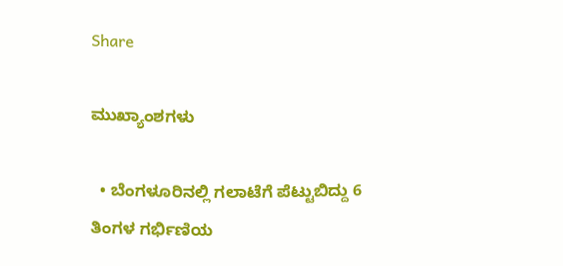Share

ಮುಖ್ಯಾಂಶಗಳು

  • ಬೆಂಗಳೂರಿನಲ್ಲಿ ಗಲಾಟೆಗೆ ಪೆಟ್ಟುಬಿದ್ದು 6 ತಿಂಗಳ ಗರ್ಭಿಣಿಯ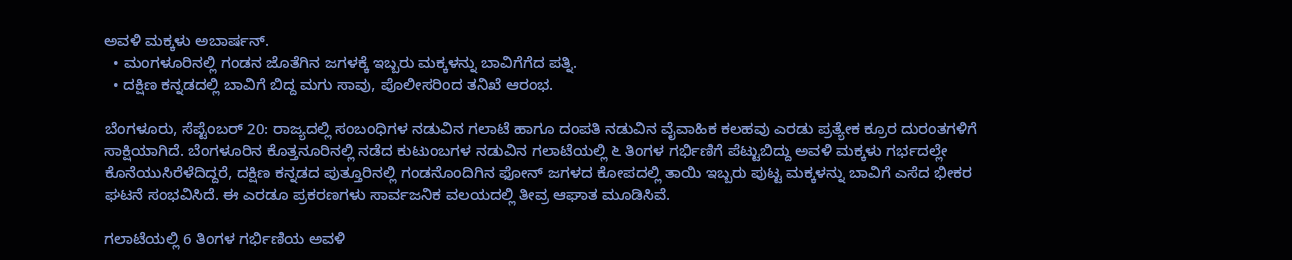ಅವಳಿ ಮಕ್ಕಳು ಅಬಾರ್ಷನ್.
  • ಮಂಗಳೂರಿನಲ್ಲಿ ಗಂಡನ ಜೊತೆಗಿನ ಜಗಳಕ್ಕೆ ಇಬ್ಬರು ಮಕ್ಕಳನ್ನು ಬಾವಿಗೆಗೆದ ಪತ್ನಿ.
  • ದಕ್ಷಿಣ ಕನ್ನಡದಲ್ಲಿ ಬಾವಿಗೆ ಬಿದ್ದ ಮಗು ಸಾವು, ಪೊಲೀಸರಿಂದ ತನಿಖೆ ಆರಂಭ.

ಬೆಂಗಳೂರು, ಸೆಪ್ಟೆಂಬರ್ 20: ರಾಜ್ಯದಲ್ಲಿ ಸಂಬಂಧಿಗಳ ನಡುವಿನ ಗಲಾಟೆ ಹಾಗೂ ದಂಪತಿ ನಡುವಿನ ವೈವಾಹಿಕ ಕಲಹವು ಎರಡು ಪ್ರತ್ಯೇಕ ಕ್ರೂರ ದುರಂತಗಳಿಗೆ ಸಾಕ್ಷಿಯಾಗಿದೆ. ಬೆಂಗಳೂರಿನ ಕೊತ್ತನೂರಿನಲ್ಲಿ ನಡೆದ ಕುಟುಂಬಗಳ ನಡುವಿನ ಗಲಾಟೆಯಲ್ಲಿ ೬ ತಿಂಗಳ ಗರ್ಭಿಣಿಗೆ ಪೆಟ್ಟುಬಿದ್ದು ಅವಳಿ ಮಕ್ಕಳು ಗರ್ಭದಲ್ಲೇ ಕೊನೆಯುಸಿರೆಳೆದಿದ್ದರೆ, ದಕ್ಷಿಣ ಕನ್ನಡದ ಪುತ್ತೂರಿನಲ್ಲಿ ಗಂಡನೊಂದಿಗಿನ ಫೋನ್ ಜಗಳದ ಕೋಪದಲ್ಲಿ ತಾಯಿ ಇಬ್ಬರು ಪುಟ್ಟ ಮಕ್ಕಳನ್ನು ಬಾವಿಗೆ ಎಸೆದ ಭೀಕರ ಘಟನೆ ಸಂಭವಿಸಿದೆ. ಈ ಎರಡೂ ಪ್ರಕರಣಗಳು ಸಾರ್ವಜನಿಕ ವಲಯದಲ್ಲಿ ತೀವ್ರ ಆಘಾತ ಮೂಡಿಸಿವೆ.

ಗಲಾಟೆಯಲ್ಲಿ 6 ತಿಂಗಳ ಗರ್ಭಿಣಿಯ ಅವಳಿ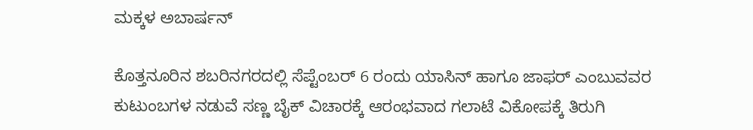ಮಕ್ಕಳ ಅಬಾರ್ಷನ್

ಕೊತ್ತನೂರಿನ ಶಬರಿನಗರದಲ್ಲಿ ಸೆಪ್ಟೆಂಬರ್ 6 ರಂದು ಯಾಸಿನ್ ಹಾಗೂ ಜಾಫರ್ ಎಂಬುವವರ ಕುಟುಂಬಗಳ ನಡುವೆ ಸಣ್ಣ ಬೈಕ್ ವಿಚಾರಕ್ಕೆ ಆರಂಭವಾದ ಗಲಾಟೆ ವಿಕೋಪಕ್ಕೆ ತಿರುಗಿ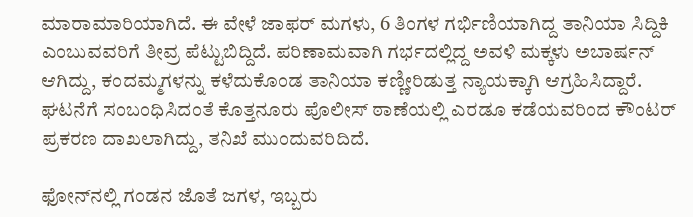ಮಾರಾಮಾರಿಯಾಗಿದೆ. ಈ ವೇಳೆ ಜಾಫರ್ ಮಗಳು, 6 ತಿಂಗಳ ಗರ್ಭಿಣಿಯಾಗಿದ್ದ ತಾನಿಯಾ ಸಿದ್ದಿಕಿ ಎಂಬುವವರಿಗೆ ತೀವ್ರ ಪೆಟ್ಟುಬಿದ್ದಿದೆ. ಪರಿಣಾಮವಾಗಿ ಗರ್ಭದಲ್ಲಿದ್ದ ಅವಳಿ ಮಕ್ಕಳು ಅಬಾರ್ಷನ್ ಆಗಿದ್ದು, ಕಂದಮ್ಮಗಳನ್ನು ಕಳೆದುಕೊಂಡ ತಾನಿಯಾ ಕಣ್ಣೀರಿಡುತ್ತ ನ್ಯಾಯಕ್ಕಾಗಿ ಆಗ್ರಹಿಸಿದ್ದಾರೆ. ಘಟನೆಗೆ ಸಂಬಂಧಿಸಿದಂತೆ ಕೊತ್ತನೂರು ಪೊಲೀಸ್ ಠಾಣೆಯಲ್ಲಿ ಎರಡೂ ಕಡೆಯವರಿಂದ ಕೌಂಟರ್ ಪ್ರಕರಣ ದಾಖಲಾಗಿದ್ದು, ತನಿಖೆ ಮುಂದುವರಿದಿದೆ.

ಫೋನ್‌ನಲ್ಲಿ ಗಂಡನ ಜೊತೆ ಜಗಳ, ಇಬ್ಬರು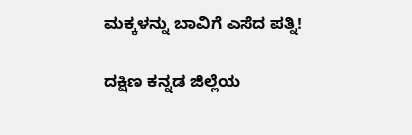ಮಕ್ಕಳನ್ನು ಬಾವಿಗೆ ಎಸೆದ ಪತ್ನಿ!

ದಕ್ಷಿಣ ಕನ್ನಡ ಜಿಲ್ಲೆಯ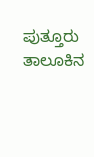ಪುತ್ತೂರು ತಾಲೂಕಿನ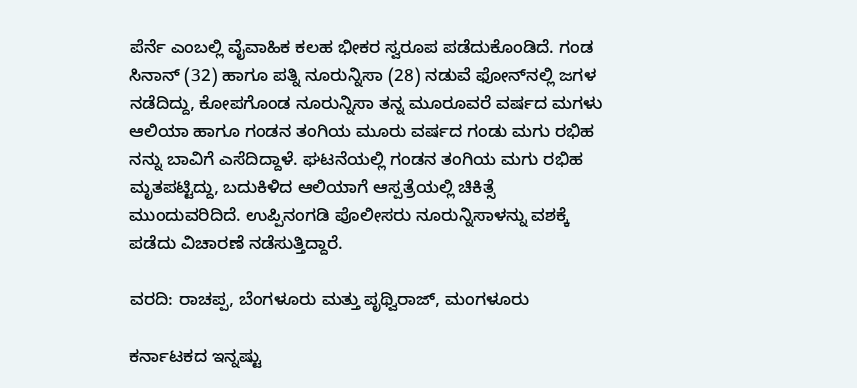ಪೆರ್ನೆ ಎಂಬಲ್ಲಿ ವೈವಾಹಿಕ ಕಲಹ ಭೀಕರ ಸ್ವರೂಪ ಪಡೆದುಕೊಂಡಿದೆ. ಗಂಡ ಸಿನಾನ್ (32) ಹಾಗೂ ಪತ್ನಿ ನೂರುನ್ನಿಸಾ (28) ನಡುವೆ ಫೋನ್‌ನಲ್ಲಿ ಜಗಳ ನಡೆದಿದ್ದು, ಕೋಪಗೊಂಡ ನೂರುನ್ನಿಸಾ ತನ್ನ ಮೂರೂವರೆ ವರ್ಷದ ಮಗಳು ಆಲಿಯಾ ಹಾಗೂ ಗಂಡನ ತಂಗಿಯ ಮೂರು ವರ್ಷದ ಗಂಡು ಮಗು ರಭಿಹ ನನ್ನು ಬಾವಿಗೆ ಎಸೆದಿದ್ದಾಳೆ. ಘಟನೆಯಲ್ಲಿ ಗಂಡನ ತಂಗಿಯ ಮಗು ರಭಿಹ ಮೃತಪಟ್ಟಿದ್ದು, ಬದುಕಿಳಿದ ಆಲಿಯಾಗೆ ಆಸ್ಪತ್ರೆಯಲ್ಲಿ ಚಿಕಿತ್ಸೆ ಮುಂದುವರಿದಿದೆ. ಉಪ್ಪಿನಂಗಡಿ ಪೊಲೀಸರು ನೂರುನ್ನಿಸಾಳನ್ನು ವಶಕ್ಕೆ ಪಡೆದು ವಿಚಾರಣೆ ನಡೆಸುತ್ತಿದ್ದಾರೆ.

ವರದಿ: ರಾಚಪ್ಪ, ಬೆಂಗಳೂರು ಮತ್ತು ಪೃಥ್ವಿರಾಜ್, ಮಂಗಳೂರು

ಕರ್ನಾಟಕದ ಇನ್ನಷ್ಟು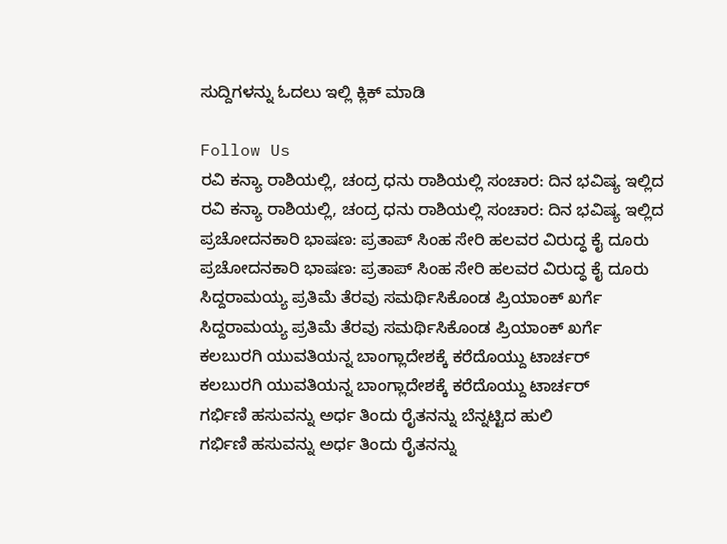ಸುದ್ದಿಗಳನ್ನು ಓದಲು ಇಲ್ಲಿ ಕ್ಲಿಕ್ ಮಾಡಿ

Follow Us
ರವಿ ಕನ್ಯಾ ರಾಶಿಯಲ್ಲಿ, ಚಂದ್ರ ಧನು ರಾಶಿಯಲ್ಲಿ ಸಂಚಾರ: ದಿನ ಭವಿಷ್ಯ ಇಲ್ಲಿದ
ರವಿ ಕನ್ಯಾ ರಾಶಿಯಲ್ಲಿ, ಚಂದ್ರ ಧನು ರಾಶಿಯಲ್ಲಿ ಸಂಚಾರ: ದಿನ ಭವಿಷ್ಯ ಇಲ್ಲಿದ
ಪ್ರಚೋದನಕಾರಿ ಭಾಷಣ: ಪ್ರತಾಪ್ ಸಿಂಹ ಸೇರಿ ಹಲವರ ವಿರುದ್ಧ ಕೈ ದೂರು
ಪ್ರಚೋದನಕಾರಿ ಭಾಷಣ: ಪ್ರತಾಪ್ ಸಿಂಹ ಸೇರಿ ಹಲವರ ವಿರುದ್ಧ ಕೈ ದೂರು
ಸಿದ್ದರಾಮಯ್ಯ ಪ್ರತಿಮೆ ತೆರವು ಸಮರ್ಥಿಸಿಕೊಂಡ ಪ್ರಿಯಾಂಕ್ ಖರ್ಗೆ
ಸಿದ್ದರಾಮಯ್ಯ ಪ್ರತಿಮೆ ತೆರವು ಸಮರ್ಥಿಸಿಕೊಂಡ ಪ್ರಿಯಾಂಕ್ ಖರ್ಗೆ
ಕಲಬುರಗಿ ಯುವತಿಯನ್ನ ಬಾಂಗ್ಲಾದೇಶಕ್ಕೆ ಕರೆದೊಯ್ದು ಟಾರ್ಚರ್
ಕಲಬುರಗಿ ಯುವತಿಯನ್ನ ಬಾಂಗ್ಲಾದೇಶಕ್ಕೆ ಕರೆದೊಯ್ದು ಟಾರ್ಚರ್
ಗರ್ಭಿಣಿ ಹಸುವನ್ನು ಅರ್ಧ ತಿಂದು ರೈತನನ್ನು ಬೆನ್ನಟ್ಟಿದ ಹುಲಿ
ಗರ್ಭಿಣಿ ಹಸುವನ್ನು ಅರ್ಧ ತಿಂದು ರೈತನನ್ನು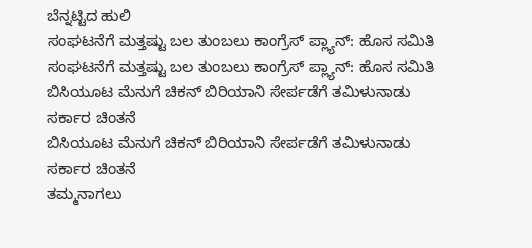ಬೆನ್ನಟ್ಟಿದ ಹುಲಿ
ಸಂಘಟನೆಗೆ ಮತ್ತಷ್ಟು ಬಲ‌ ತುಂಬಲು ಕಾಂಗ್ರೆಸ್ ಪ್ಲ್ಯಾನ್: ಹೊಸ ಸಮಿತಿ
ಸಂಘಟನೆಗೆ ಮತ್ತಷ್ಟು ಬಲ‌ ತುಂಬಲು ಕಾಂಗ್ರೆಸ್ ಪ್ಲ್ಯಾನ್: ಹೊಸ ಸಮಿತಿ
ಬಿಸಿಯೂಟ ಮೆನುಗೆ ಚಿಕನ್ ಬಿರಿಯಾನಿ ಸೇರ್ಪಡೆಗೆ ತಮಿಳುನಾಡು ಸರ್ಕಾರ ಚಿಂತನೆ
ಬಿಸಿಯೂಟ ಮೆನುಗೆ ಚಿಕನ್ ಬಿರಿಯಾನಿ ಸೇರ್ಪಡೆಗೆ ತಮಿಳುನಾಡು ಸರ್ಕಾರ ಚಿಂತನೆ
ತಮ್ಮನಾಗಲು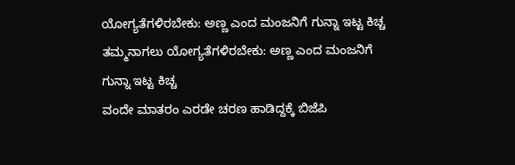ಯೋಗ್ಯತೆಗಳಿರಬೇಕು: ಅಣ್ಣ ಎಂದ ಮಂಜನಿಗೆ ಗುನ್ನಾ ಇಟ್ಟ ಕಿಚ್ಚ
ತಮ್ಮನಾಗಲು ಯೋಗ್ಯತೆಗಳಿರಬೇಕು: ಅಣ್ಣ ಎಂದ ಮಂಜನಿಗೆ ಗುನ್ನಾ ಇಟ್ಟ ಕಿಚ್ಚ
ವಂದೇ ಮಾತರಂ ಎರಡೇ ಚರಣ ಹಾಡಿದ್ದಕ್ಕೆ ಬಿಜೆಪಿ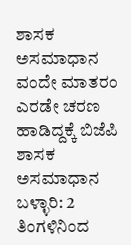ಶಾಸಕ ಅಸಮಾಧಾನ
ವಂದೇ ಮಾತರಂ ಎರಡೇ ಚರಣ ಹಾಡಿದ್ದಕ್ಕೆ ಬಿಜೆಪಿ ಶಾಸಕ ಅಸಮಾಧಾನ
ಬಳ್ಳಾರಿ: 2 ತಿಂಗಳಿನಿಂದ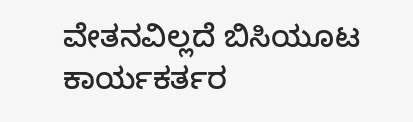ವೇತನವಿಲ್ಲದೆ ಬಿಸಿಯೂಟ ಕಾರ್ಯಕರ್ತರ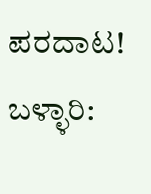ಪರದಾಟ!
ಬಳ್ಳಾರಿ: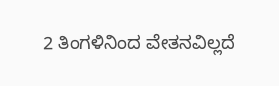2 ತಿಂಗಳಿನಿಂದ ವೇತನವಿಲ್ಲದೆ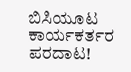ಬಿಸಿಯೂಟ ಕಾರ್ಯಕರ್ತರ ಪರದಾಟ!